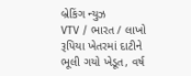બ્રેકિંગ ન્યુઝ
VTV / ભારત / લાખો રૂપિયા ખેતરમાં દાટીને ભૂલી ગયો ખેડૂત, વર્ષ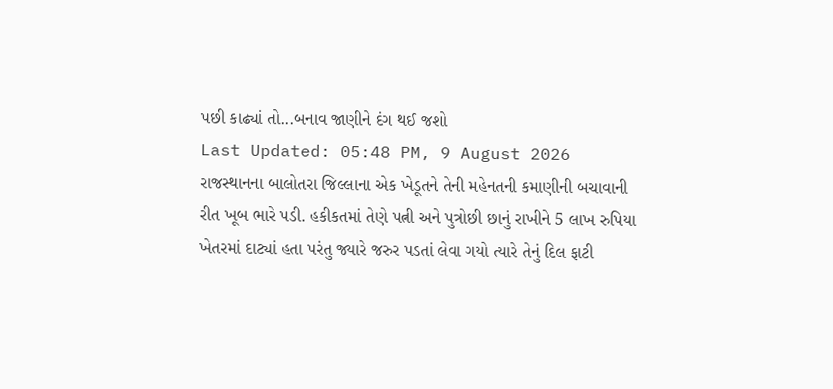પછી કાઢ્યાં તો...બનાવ જાણીને દંગ થઈ જશો
Last Updated: 05:48 PM, 9 August 2026
રાજસ્થાનના બાલોતરા જિલ્લાના એક ખેડૂતને તેની મહેનતની કમાણીની બચાવાની રીત ખૂબ ભારે પડી. હકીકતમાં તેણે પત્ની અને પુત્રોછી છાનું રાખીને 5 લાખ રુપિયા ખેતરમાં દાટ્યાં હતા પરંતુ જ્યારે જરુર પડતાં લેવા ગયો ત્યારે તેનું દિલ ફાટી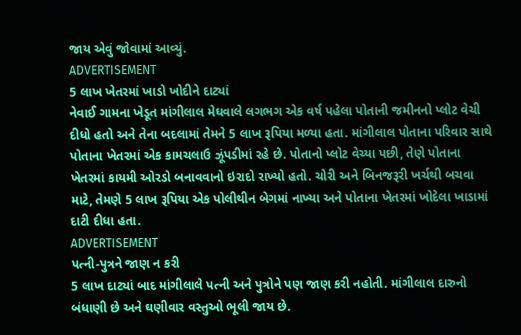જાય એવું જોવામાં આવ્યું.
ADVERTISEMENT
5 લાખ ખેતરમાં ખાડો ખોદીને દાટ્યાં
નેવાઈ ગામના ખેડૂત માંગીલાલ મેઘવાલે લગભગ એક વર્ષ પહેલા પોતાની જમીનનો પ્લોટ વેચી દીધો હતો અને તેના બદલામાં તેમને 5 લાખ રૂપિયા મળ્યા હતા. માંગીલાલ પોતાના પરિવાર સાથે પોતાના ખેતરમાં એક કામચલાઉ ઝૂંપડીમાં રહે છે. પોતાનો પ્લોટ વેચ્યા પછી, તેણે પોતાના ખેતરમાં કાયમી ઓરડો બનાવવાનો ઇરાદો રાખ્યો હતો. ચોરી અને બિનજરૂરી ખર્ચથી બચવા માટે, તેમણે 5 લાખ રૂપિયા એક પોલીથીન બેગમાં નાખ્યા અને પોતાના ખેતરમાં ખોદેલા ખાડામાં દાટી દીધા હતા.
ADVERTISEMENT
પત્ની-પુત્રને જાણ ન કરી
5 લાખ દાટ્યાં બાદ માંગીલાલે પત્ની અને પુત્રોને પણ જાણ કરી નહોતી. માંગીલાલ દારુનો બંધાણી છે અને ઘણીવાર વસ્તુઓ ભૂલી જાય છે.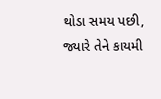થોડા સમય પછી, જ્યારે તેને કાયમી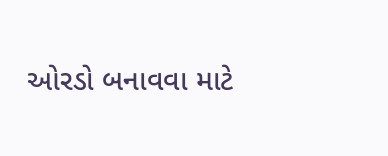ઓરડો બનાવવા માટે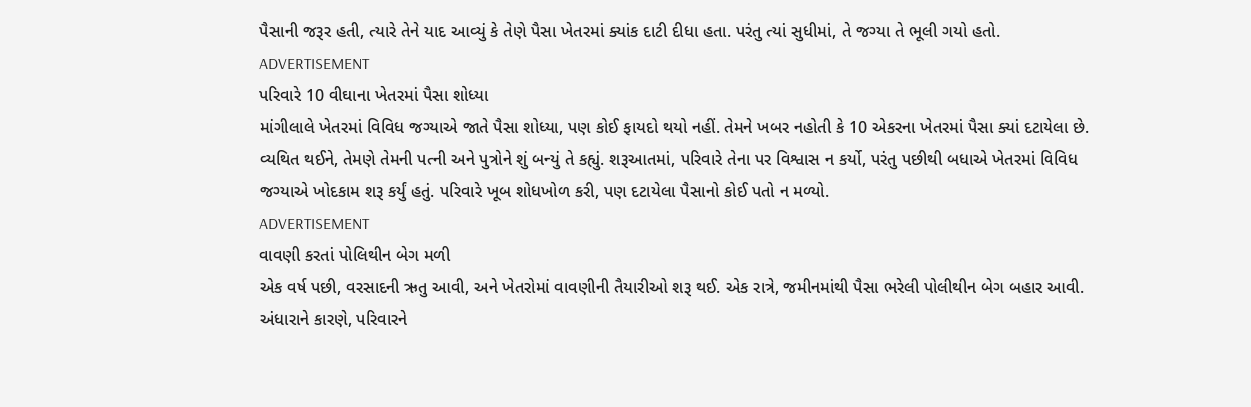પૈસાની જરૂર હતી, ત્યારે તેને યાદ આવ્યું કે તેણે પૈસા ખેતરમાં ક્યાંક દાટી દીધા હતા. પરંતુ ત્યાં સુધીમાં, તે જગ્યા તે ભૂલી ગયો હતો.
ADVERTISEMENT
પરિવારે 10 વીઘાના ખેતરમાં પૈસા શોધ્યા
માંગીલાલે ખેતરમાં વિવિધ જગ્યાએ જાતે પૈસા શોધ્યા, પણ કોઈ ફાયદો થયો નહીં. તેમને ખબર નહોતી કે 10 એકરના ખેતરમાં પૈસા ક્યાં દટાયેલા છે. વ્યથિત થઈને, તેમણે તેમની પત્ની અને પુત્રોને શું બન્યું તે કહ્યું. શરૂઆતમાં, પરિવારે તેના પર વિશ્વાસ ન કર્યો, પરંતુ પછીથી બધાએ ખેતરમાં વિવિધ જગ્યાએ ખોદકામ શરૂ કર્યું હતું. પરિવારે ખૂબ શોધખોળ કરી, પણ દટાયેલા પૈસાનો કોઈ પતો ન મળ્યો.
ADVERTISEMENT
વાવણી કરતાં પોલિથીન બેગ મળી
એક વર્ષ પછી, વરસાદની ઋતુ આવી, અને ખેતરોમાં વાવણીની તૈયારીઓ શરૂ થઈ. એક રાત્રે, જમીનમાંથી પૈસા ભરેલી પોલીથીન બેગ બહાર આવી. અંધારાને કારણે, પરિવારને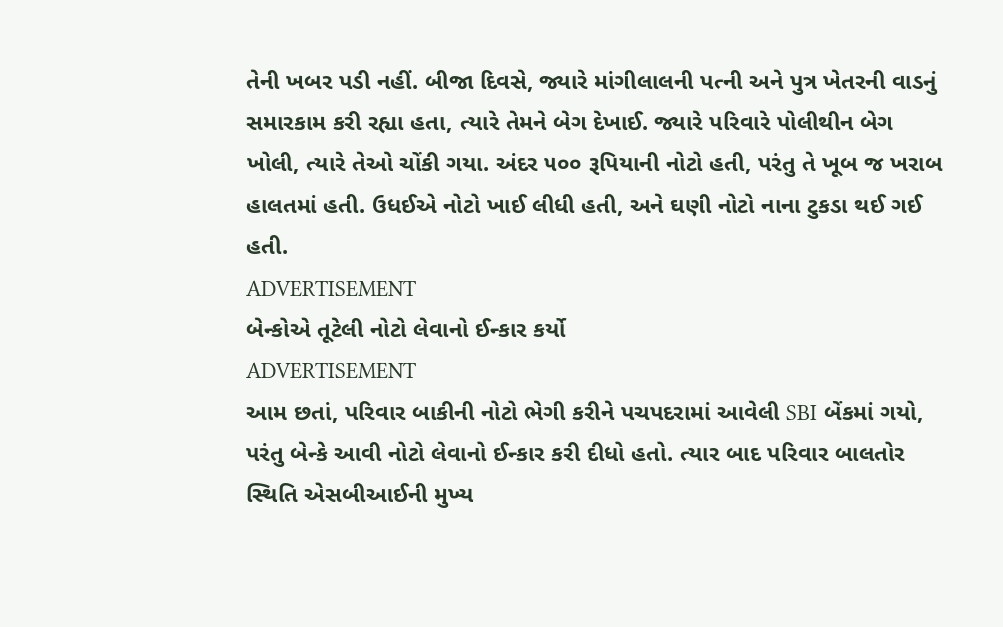તેની ખબર પડી નહીં. બીજા દિવસે, જ્યારે માંગીલાલની પત્ની અને પુત્ર ખેતરની વાડનું સમારકામ કરી રહ્યા હતા, ત્યારે તેમને બેગ દેખાઈ. જ્યારે પરિવારે પોલીથીન બેગ ખોલી, ત્યારે તેઓ ચોંકી ગયા. અંદર ૫૦૦ રૂપિયાની નોટો હતી, પરંતુ તે ખૂબ જ ખરાબ હાલતમાં હતી. ઉધઈએ નોટો ખાઈ લીધી હતી, અને ઘણી નોટો નાના ટુકડા થઈ ગઈ હતી.
ADVERTISEMENT
બેન્કોએ તૂટેલી નોટો લેવાનો ઈન્કાર કર્યો
ADVERTISEMENT
આમ છતાં, પરિવાર બાકીની નોટો ભેગી કરીને પચપદરામાં આવેલી SBI બેંકમાં ગયો, પરંતુ બેન્કે આવી નોટો લેવાનો ઈન્કાર કરી દીધો હતો. ત્યાર બાદ પરિવાર બાલતોર સ્થિતિ એસબીઆઈની મુખ્ય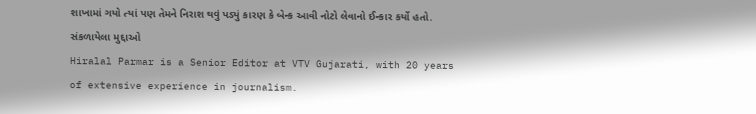શાખામાં ગયો ત્યાં પણ તેમને નિરાશ થવું પડ્યું કારણ કે બેન્ક આવી નોટો લેવાનો ઈન્કાર કર્યો હતો.
સંકળાયેલા મુદ્દાઓ
Hiralal Parmar is a Senior Editor at VTV Gujarati, with 20 years of extensive experience in journalism.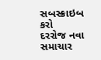સબસ્ક્રાઇબ કરો
દરરોજ નવા સમાચાર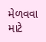મેળવવા માટે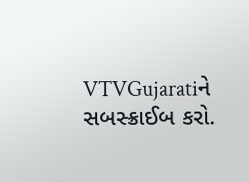VTVGujaratiને સબસ્ક્રાઈબ કરો.